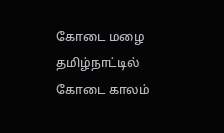கோடை மழை
தமிழ்நாட்டில் கோடை காலம்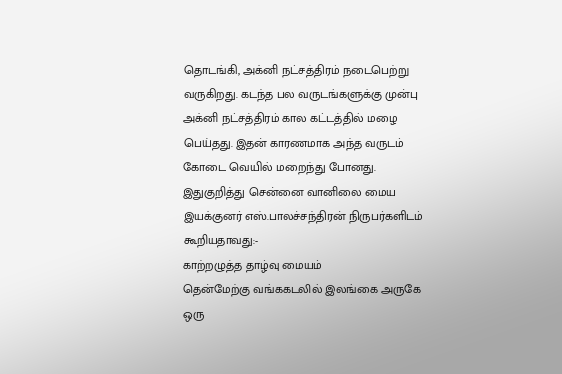தொடங்கி, அக்னி நட்சத்திரம் நடைபெற்று வருகிறது. கடந்த பல வருடங்களுக்கு முன்பு அக்னி நட்சத்திரம் கால கட்டத்தில் மழை பெய்தது. இதன் காரணமாக அந்த வருடம் கோடை வெயில் மறைந்து போனது.
இதுகுறித்து சென்னை வானிலை மைய இயக்குனர் எஸ்.பாலச்சந்திரன் நிருபர்களிடம் கூறியதாவது:-
காற்றழுத்த தாழ்வு மையம்
தென்மேற்கு வங்ககடலில் இலங்கை அருகே ஒரு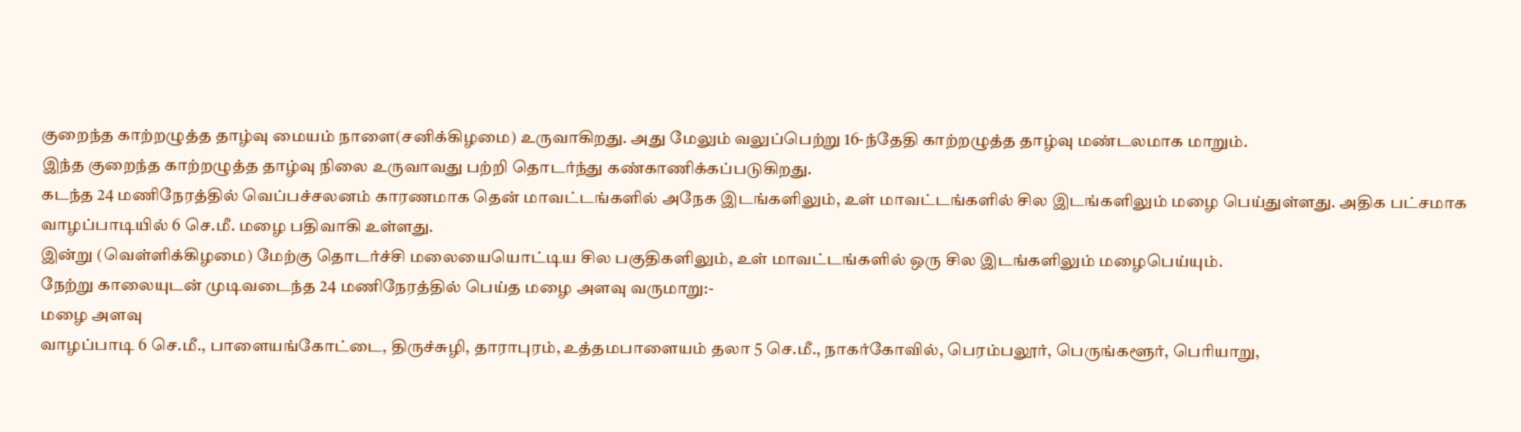குறைந்த காற்றழுத்த தாழ்வு மையம் நாளை(சனிக்கிழமை) உருவாகிறது. அது மேலும் வலுப்பெற்று 16-ந்தேதி காற்றழுத்த தாழ்வு மண்டலமாக மாறும்.
இந்த குறைந்த காற்றழுத்த தாழ்வு நிலை உருவாவது பற்றி தொடர்ந்து கண்காணிக்கப்படுகிறது.
கடந்த 24 மணிநேரத்தில் வெப்பச்சலனம் காரணமாக தென் மாவட்டங்களில் அநேக இடங்களிலும், உள் மாவட்டங்களில் சில இடங்களிலும் மழை பெய்துள்ளது. அதிக பட்சமாக வாழப்பாடியில் 6 செ.மீ. மழை பதிவாகி உள்ளது.
இன்று (வெள்ளிக்கிழமை) மேற்கு தொடர்ச்சி மலையையொட்டிய சில பகுதிகளிலும், உள் மாவட்டங்களில் ஒரு சில இடங்களிலும் மழைபெய்யும்.
நேற்று காலையுடன் முடிவடைந்த 24 மணிநேரத்தில் பெய்த மழை அளவு வருமாறு:-
மழை அளவு
வாழப்பாடி 6 செ.மீ., பாளையங்கோட்டை, திருச்சுழி, தாராபுரம், உத்தமபாளையம் தலா 5 செ.மீ., நாகர்கோவில், பெரம்பலூர், பெருங்களூர், பெரியாறு,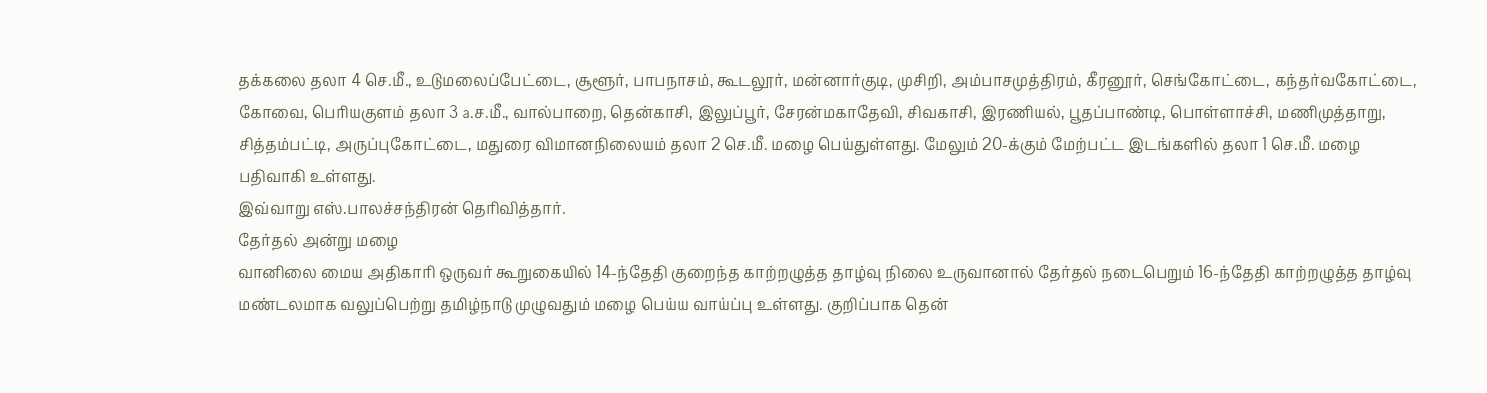தக்கலை தலா 4 செ.மீ., உடுமலைப்பேட்டை, சூளூர், பாபநாசம், கூடலூர், மன்னார்குடி, முசிறி, அம்பாசமுத்திரம், கீரனூர், செங்கோட்டை, கந்தர்வகோட்டை, கோவை, பெரியகுளம் தலா 3 ª.ச.மீ., வால்பாறை, தென்காசி, இலுப்பூர், சேரன்மகாதேவி, சிவகாசி, இரணியல், பூதப்பாண்டி, பொள்ளாச்சி, மணிமுத்தாறு, சித்தம்பட்டி, அருப்புகோட்டை, மதுரை விமானநிலையம் தலா 2 செ.மீ. மழை பெய்துள்ளது. மேலும் 20-க்கும் மேற்பட்ட இடங்களில் தலா 1 செ.மீ. மழை பதிவாகி உள்ளது.
இவ்வாறு எஸ்.பாலச்சந்திரன் தெரிவித்தார்.
தேர்தல் அன்று மழை
வானிலை மைய அதிகாரி ஒருவர் கூறுகையில் 14-ந்தேதி குறைந்த காற்றழுத்த தாழ்வு நிலை உருவானால் தேர்தல் நடைபெறும் 16-ந்தேதி காற்றழுத்த தாழ்வு மண்டலமாக வலுப்பெற்று தமிழ்நாடு முழுவதும் மழை பெய்ய வாய்ப்பு உள்ளது. குறிப்பாக தென்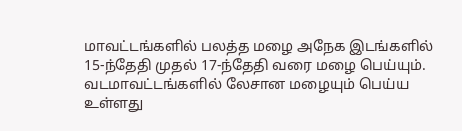மாவட்டங்களில் பலத்த மழை அநேக இடங்களில் 15-ந்தேதி முதல் 17-ந்தேதி வரை மழை பெய்யும். வடமாவட்டங்களில் லேசான மழையும் பெய்ய உள்ளது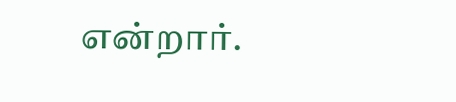என்றார்.